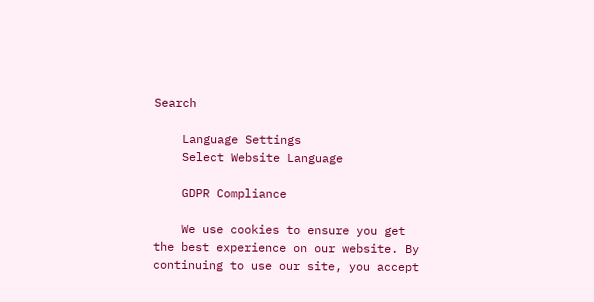Search

    Language Settings
    Select Website Language

    GDPR Compliance

    We use cookies to ensure you get the best experience on our website. By continuing to use our site, you accept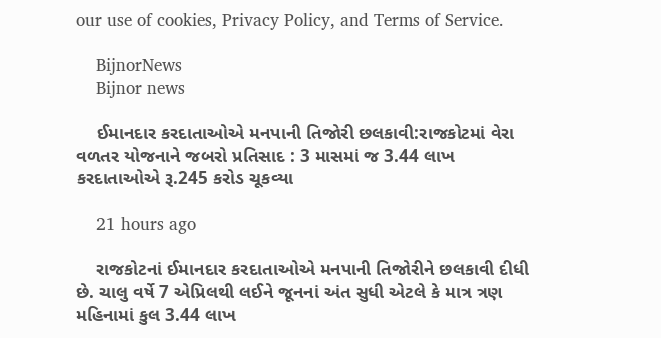our use of cookies, Privacy Policy, and Terms of Service.

    BijnorNews
    Bijnor news

    ઈમાનદાર કરદાતાઓએ મનપાની તિજોરી છલકાવી:રાજકોટમાં વેરા વળતર યોજનાને જબરો પ્રતિસાદ : 3 માસમાં જ 3.44 લાખ કરદાતાઓએ રૂ.245 કરોડ ચૂકવ્યા

    21 hours ago

    રાજકોટનાં ઈમાનદાર કરદાતાઓએ મનપાની તિજોરીને છલકાવી દીધી છે. ચાલુ વર્ષે 7 એપ્રિલથી લઈને જૂનનાં અંત સુધી એટલે કે માત્ર ત્રણ મહિનામાં કુલ 3.44 લાખ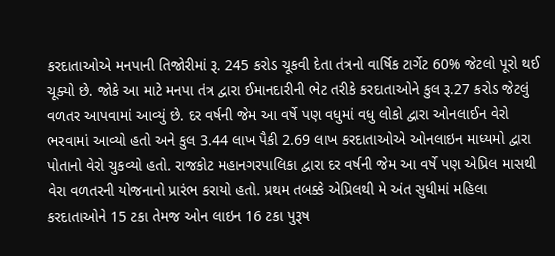કરદાતાઓએ મનપાની તિજોરીમાં રૂ. 245 કરોડ ચૂકવી દેતા તંત્રનો વાર્ષિક ટાર્ગેટ 60% જેટલો પૂરો થઈ ચૂક્યો છે. જોકે આ માટે મનપા તંત્ર દ્વારા ઈમાનદારીની ભેટ તરીકે કરદાતાઓને કુલ રૂ.27 કરોડ જેટલું વળતર આપવામાં આવ્યું છે. દર વર્ષની જેમ આ વર્ષે પણ વધુમાં વધુ લોકો દ્વારા ઓનલાઈન વેરો ભરવામાં આવ્યો હતો અને કુલ 3.44 લાખ પૈકી 2.69 લાખ કરદાતાઓએ ઓનલાઇન માધ્યમો દ્વારા પોતાનો વેરો ચુકવ્યો હતો. રાજકોટ મહાનગરપાલિકા દ્વારા દર વર્ષની જેમ આ વર્ષે પણ એપ્રિલ માસથી વેરા વળતરની યોજનાનો પ્રારંભ કરાયો હતો. પ્રથમ તબક્કે એપ્રિલથી મે અંત સુધીમાં મહિલા કરદાતાઓને 15 ટકા તેમજ ઓન લાઇન 16 ટકા પુરૂષ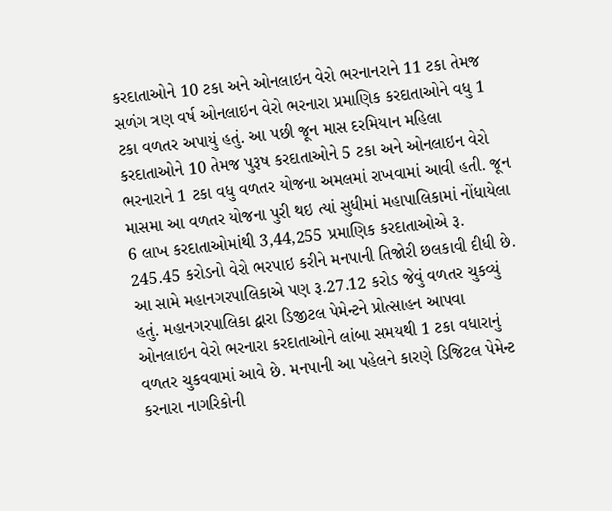કરદાતાઓને 10 ટકા અને ઓનલાઇન વેરો ભરનાનરાને 11 ટકા તેમજ સળંગ ત્રણ વર્ષ ઓનલાઇન વેરો ભરનારા પ્રમાણિક કરદાતાઓને વધુ 1 ટકા વળતર અપાયું હતું. આ પછી જૂન માસ દરમિયાન મહિલા કરદાતાઓને 10 તેમજ પુરૂષ કરદાતાઓને 5 ટકા અને ઓનલાઇન વેરો ભરનારાને 1 ટકા વધુ વળતર યોજના અમલમાં રાખવામાં આવી હતી. જૂન માસમા આ વળતર યોજના પુરી થઇ ત્યાં સુધીમાં મહાપાલિકામાં નોંધાયેલા 6 લાખ કરદાતાઓમાંથી 3,44,255 પ્રમાણિક કરદાતાઓએ રૂ. 245.45 કરોડનો વેરો ભરપાઇ કરીને મનપાની તિજોરી છલકાવી દીધી છે. આ સામે મહાનગરપાલિકાએ પણ રૂ.27.12 કરોડ જેવું વળતર ચુકવ્યું હતું. મહાનગરપાલિકા દ્વારા ડિજીટલ પેમેન્ટને પ્રોત્સાહન આપવા ઓનલાઇન વેરો ભરનારા કરદાતાઓને લાંબા સમયથી 1 ટકા વધારાનું વળતર ચુકવવામાં આવે છે. મનપાની આ પહેલને કારણે ડિજિટલ પેમેન્ટ કરનારા નાગરિકોની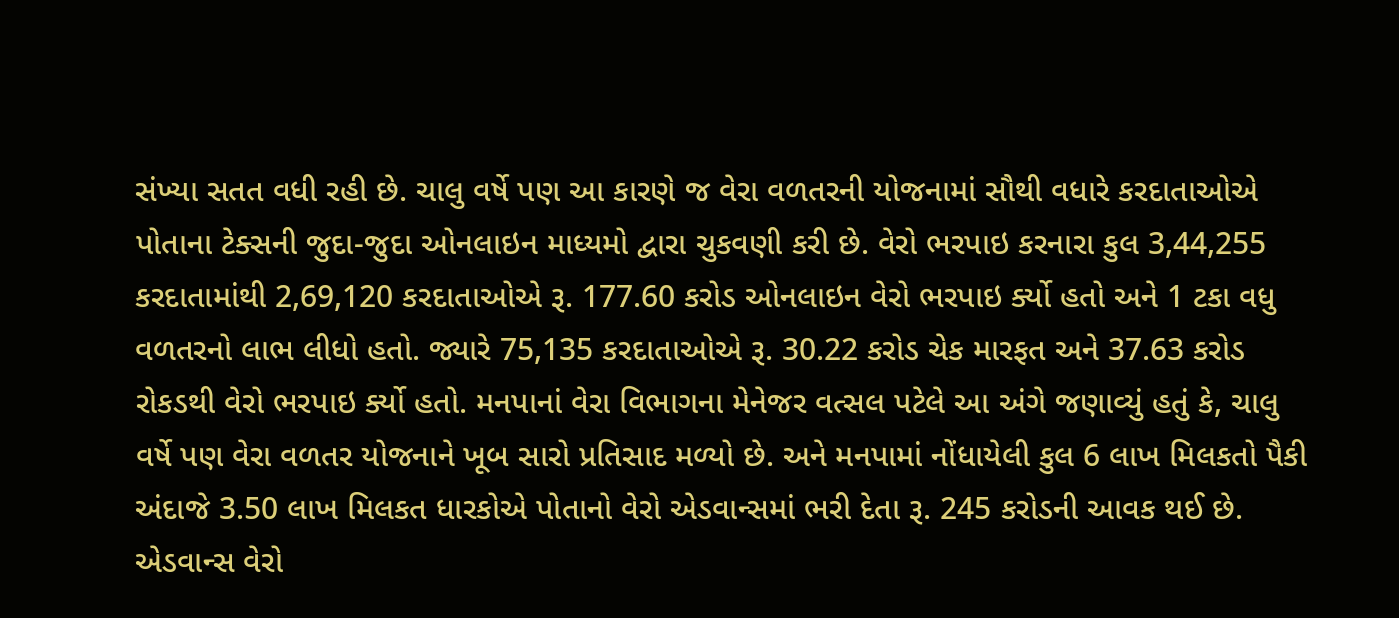સંખ્યા સતત વધી રહી છે. ચાલુ વર્ષે પણ આ કારણે જ વેરા વળતરની યોજનામાં સૌથી વધારે કરદાતાઓએ પોતાના ટેક્સની જુદા-જુદા ઓનલાઇન માધ્યમો દ્વારા ચુકવણી કરી છે. વેરો ભરપાઇ કરનારા કુલ 3,44,255 કરદાતામાંથી 2,69,120 કરદાતાઓએ રૂ. 177.60 કરોડ ઓનલાઇન વેરો ભરપાઇ ર્ક્યો હતો અને 1 ટકા વધુ વળતરનો લાભ લીધો હતો. જ્યારે 75,135 કરદાતાઓએ રૂ. 30.22 કરોડ ચેક મારફત અને 37.63 કરોડ રોકડથી વેરો ભરપાઇ ર્ક્યો હતો. મનપાનાં વેરા વિભાગના મેનેજર વત્સલ પટેલે આ અંગે જણાવ્યું હતું કે, ચાલુ વર્ષે પણ વેરા વળતર યોજનાને ખૂબ સારો પ્રતિસાદ મળ્યો છે. અને મનપામાં નોંધાયેલી કુલ 6 લાખ મિલકતો પૈકી અંદાજે 3.50 લાખ મિલકત ધારકોએ પોતાનો વેરો એડવાન્સમાં ભરી દેતા રૂ. 245 કરોડની આવક થઈ છે. એડવાન્સ વેરો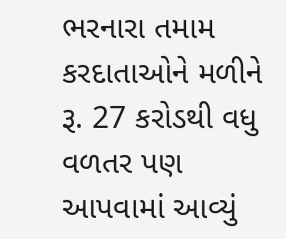ભરનારા તમામ કરદાતાઓને મળીને રૂ. 27 કરોડથી વધુ વળતર પણ આપવામાં આવ્યું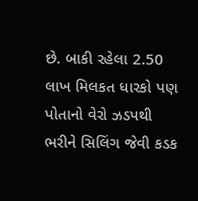છે. બાકી રહેલા 2.50 લાખ મિલકત ધારકો પણ પોતાનો વેરો ઝડપથી ભરીને સિલિંગ જેવી કડક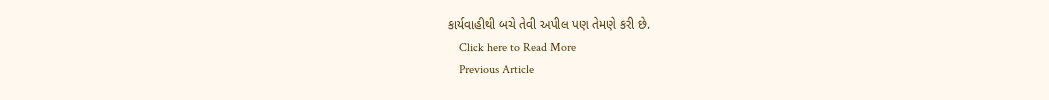કાર્યવાહીથી બચે તેવી અપીલ પણ તેમણે કરી છે.
    Click here to Read More
    Previous Article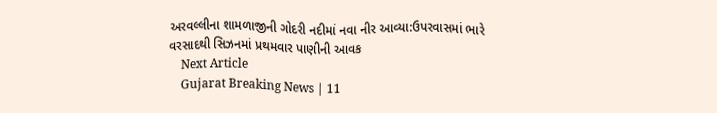અરવલ્લીના શામળાજીની ગોદરી નદીમાં નવા નીર આવ્યા:ઉપરવાસમાં ભારે વરસાદથી સિઝનમાં પ્રથમવાર પાણીની આવક
    Next Article
    Gujarat Breaking News | 11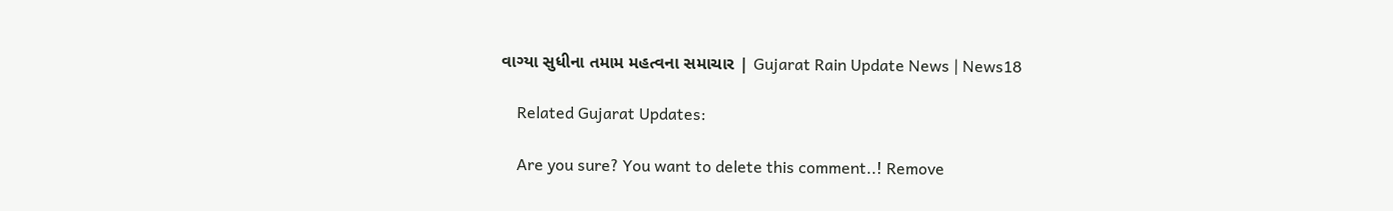વાગ્યા સુધીના તમામ મહત્વના સમાચાર | Gujarat Rain Update News | News18

    Related Gujarat Updates:

    Are you sure? You want to delete this comment..! Remove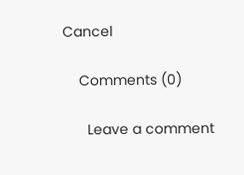Cancel

    Comments (0)

      Leave a comment